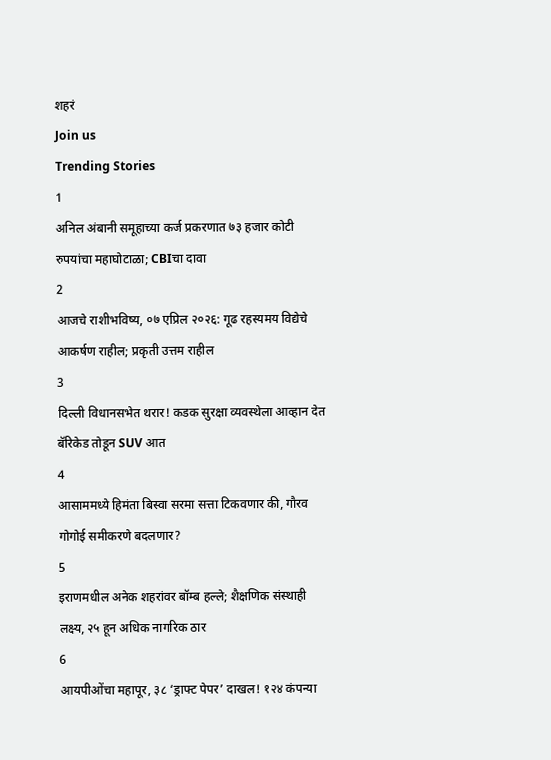शहरं
Join us
Trending Stories
1
अनिल अंबानी समूहाच्या कर्ज प्रकरणात ७३ हजार कोटी रुपयांचा महाघोटाळा; CBIचा दावा
2
आजचे राशीभविष्य, ०७ एप्रिल २०२६: गूढ रहस्यमय विद्येचे आकर्षण राहील; प्रकृती उत्तम राहील
3
दिल्ली विधानसभेत थरार! कडक सुरक्षा व्यवस्थेला आव्हान देत बॅरिकेड तोडून SUV आत
4
आसाममध्ये हिमंता बिस्वा सरमा सत्ता टिकवणार की, गौरव गोगोई समीकरणे बदलणार?
5
इराणमधील अनेक शहरांवर बॉम्ब हल्ले; शैक्षणिक संस्थाही लक्ष्य, २५ हून अधिक नागरिक ठार
6
आयपीओंचा महापूर, ३८ ‘ड्राफ्ट पेपर’ दाखल! १२४ कंपन्या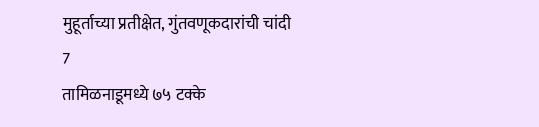मुहूर्ताच्या प्रतीक्षेत, गुंतवणूकदारांची चांदी
7
तामिळनाडूमध्ये ७५ टक्के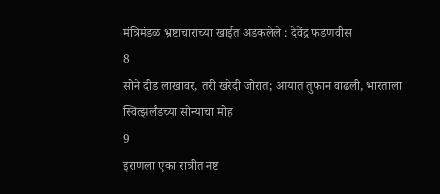मंत्रिमंडळ भ्रष्टाचाराच्या खाईत अडकलेले : देवेंद्र फडणवीस
8
सोने दीड लाखावर, तरी खरेदी जोरात; आयात तुफान वाढली, भारताला स्वित्झर्लंडच्या सोन्याचा मोह
9
इराणला एका रात्रीत नष्ट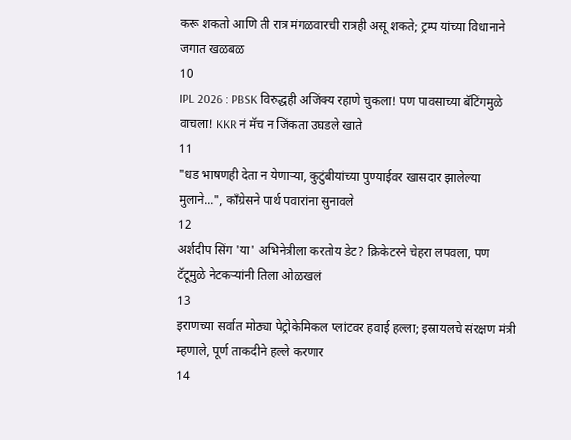करू शकतो आणि ती रात्र मंगळवारची रात्रही असू शकते; ट्रम्प यांच्या विधानाने जगात खळबळ
10
IPL 2026 : PBSK विरुद्धही अजिंक्य रहाणे चुकला! पण पावसाच्या बॅटिंगमुळे वाचला! KKR नं मॅच न जिंकता उघडले खाते
11
"धड भाषणही देता न येणाऱ्या, कुटुंबीयांच्या पुण्याईवर खासदार झालेल्या मुलाने...", काँग्रेसने पार्थ पवारांना सुनावले
12
अर्शदीप सिंग 'या' अभिनेत्रीला करतोय डेट? क्रिकेटरने चेहरा लपवला, पण टॅटूमुळे नेटकऱ्यांनी तिला ओळखलं
13
इराणच्या सर्वात मोठ्या पेट्रोकेमिकल प्लांटवर हवाई हल्ला; इस्रायलचे संरक्षण मंत्री म्हणाले, पूर्ण ताकदीने हल्ले करणार
14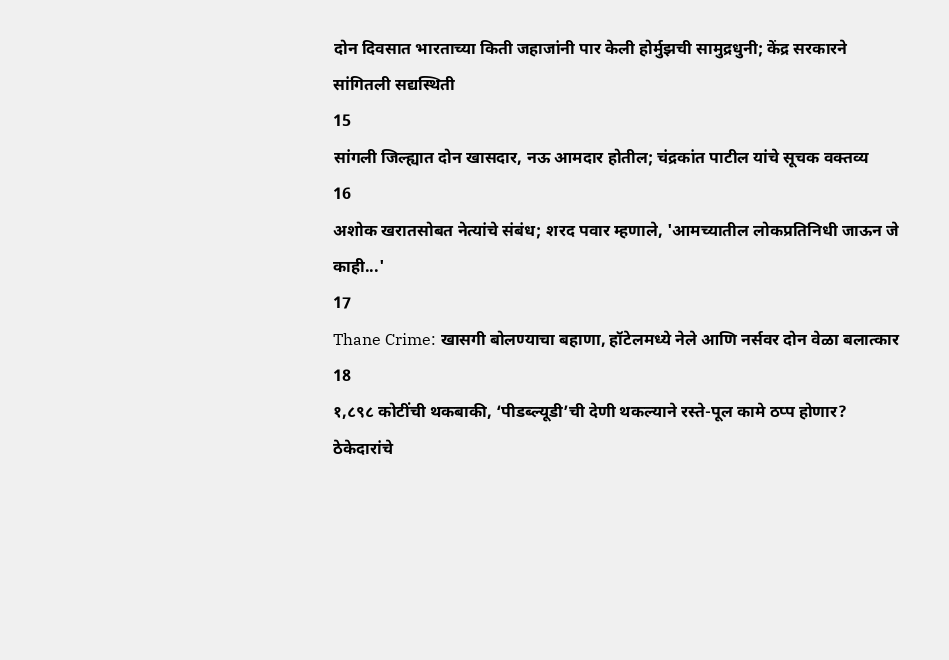दोन दिवसात भारताच्या किती जहाजांनी पार केली होर्मुझची सामुद्रधुनी; केंद्र सरकारने सांगितली सद्यस्थिती
15
सांगली जिल्ह्यात दोन खासदार, नऊ आमदार होतील; चंद्रकांत पाटील यांचे सूचक वक्तव्य
16
अशोक खरातसोबत नेत्यांचे संबंध; शरद पवार म्हणाले, 'आमच्यातील लोकप्रतिनिधी जाऊन जे काही...'
17
Thane Crime: खासगी बोलण्याचा बहाणा, हॉटेलमध्ये नेले आणि नर्सवर दोन वेळा बलात्कार
18
१,८९८ कोटींची थकबाकी, ‘पीडब्ल्यूडी’ची देणी थकल्याने रस्ते-पूल कामे ठप्प होणार? ठेकेदारांचे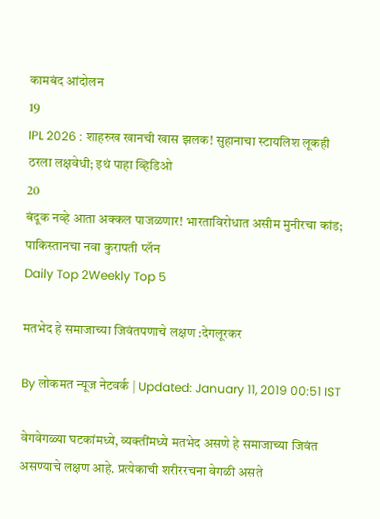कामबंद आंदोलन
19
IPL 2026 : शाहरुख खानची खास झलक! सुहानाचा स्टायलिश लूकही ठरला लक्षवेधी; इथं पाहा व्हिडिओ
20
बंदूक नव्हे आता अक्कल पाजळणार! भारताविरोधात असीम मुनीरचा कांड; पाकिस्तानचा नवा कुरापती प्लॅन
Daily Top 2Weekly Top 5

मतभेद हे समाजाच्या जिवंतपणाचे लक्षण :देगलूरकर

By लोकमत न्यूज नेटवर्क | Updated: January 11, 2019 00:51 IST

वेगवेगळ्या घटकांमध्ये, व्यक्तींमध्ये मतभेद असणे हे समाजाच्या जिवंत असण्याचे लक्षण आहे. प्रत्येकाची शरीररचना वेगळी असते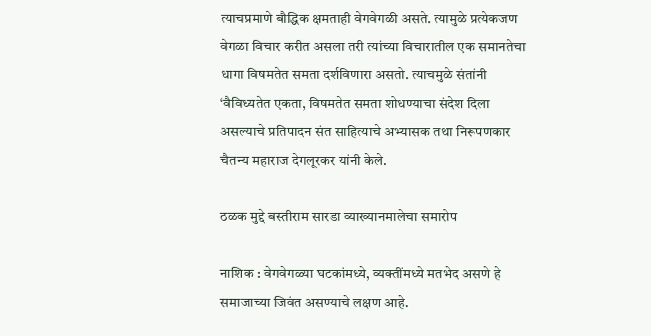त्याचप्रमाणे बौद्धिक क्षमताही वेगवेगळी असते. त्यामुळे प्रत्येकजण वेगळा विचार करीत असला तरी त्यांच्या विचारातील एक समानतेचा धागा विषमतेत समता दर्शविणारा असतो. त्याचमुळे संतांनी ‘वैविध्यतेत एकता, विषमतेत समता शोधण्याचा संदेश दिला असल्याचे प्रतिपादन संत साहित्याचे अभ्यासक तथा निरूपणकार चैतन्य महाराज देगलूरकर यांनी केले.

ठळक मुद्दे बस्तीराम सारडा व्याख्यानमालेचा समारोप

नाशिक : वेगवेगळ्या घटकांमध्ये, व्यक्तींमध्ये मतभेद असणे हे समाजाच्या जिवंत असण्याचे लक्षण आहे.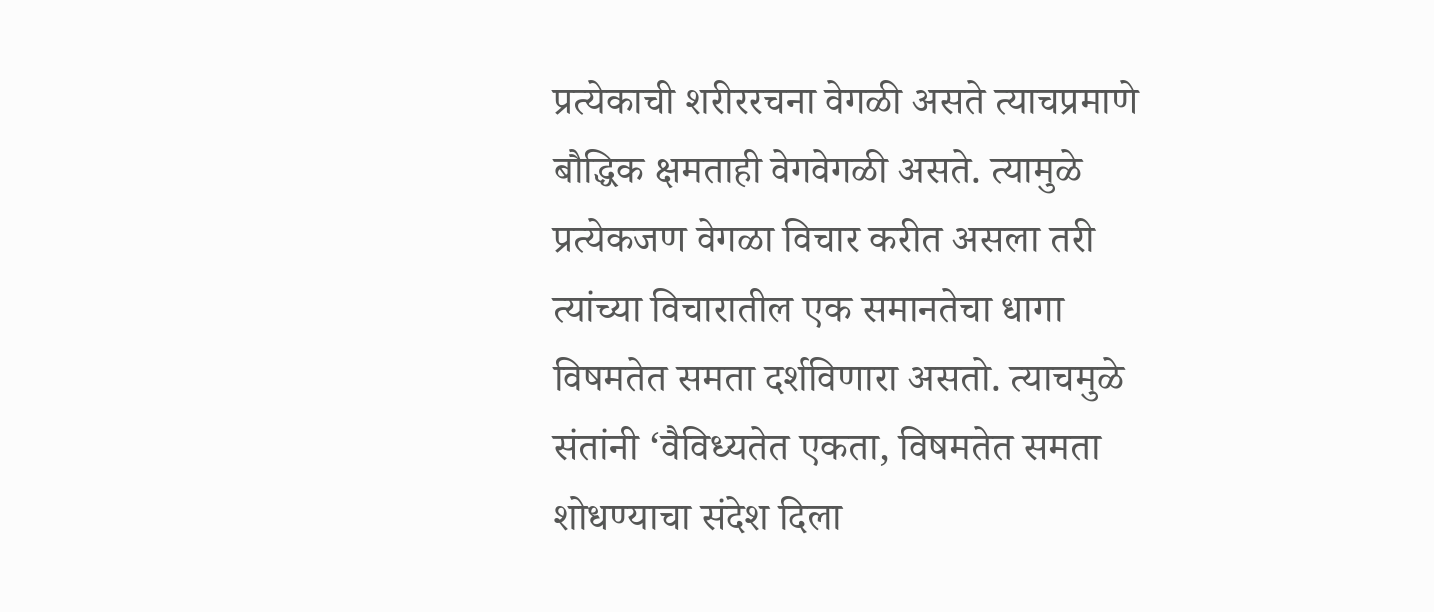प्रत्येकाची शरीररचना वेगळी असते त्याचप्रमाणे बौद्धिक क्षमताही वेगवेगळी असते. त्यामुळे प्रत्येकजण वेगळा विचार करीत असला तरी त्यांच्या विचारातील एक समानतेचा धागा विषमतेत समता दर्शविणारा असतो. त्याचमुळे संतांनी ‘वैविध्यतेत एकता, विषमतेत समता शोधण्याचा संदेश दिला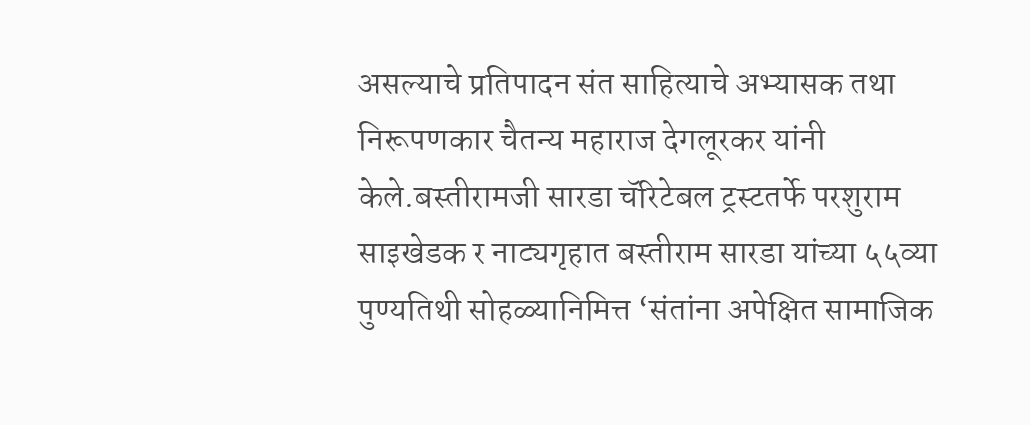असल्याचे प्रतिपादन संत साहित्याचे अभ्यासक तथा निरूपणकार चैतन्य महाराज देगलूरकर यांनी केले.बस्तीरामजी सारडा चॅरिटेबल ट्रस्टतर्फे परशुराम साइखेडक र नाट्यगृहात बस्तीराम सारडा यांच्या ५५व्या पुण्यतिथी सोहळ्यानिमित्त ‘संतांना अपेक्षित सामाजिक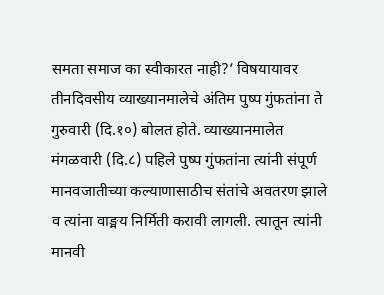समता समाज का स्वीकारत नाही?’ विषयायावर तीनदिवसीय व्याख्यानमालेचे अंतिम पुष्प गुंफतांना ते गुरुवारी (दि.१०) बोलत होते. व्याख्यानमालेत मंगळवारी (दि.८) पहिले पुष्प गुंफतांना त्यांनी संपूर्ण मानवजातीच्या कल्याणासाठीच संतांचे अवतरण झाले व त्यांना वाङ्मय निर्मिती करावी लागली. त्यातून त्यांनी मानवी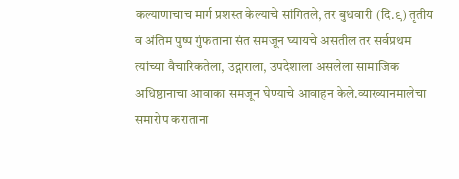कल्याणाचाच मार्ग प्रशस्त केल्याचे सांगितले, तर बुधवारी (दि.९) तृतीय व अंतिम पुष्प गुंफताना संत समजून घ्यायचे असतील तर सर्वप्रथम त्यांच्या वैचारिकतेला, उद्गाराला, उपदेशाला असलेला सामाजिक अधिष्ठानाचा आवाका समजून घेण्याचे आवाहन केले.व्याख्यानमालेचा समारोप कराताना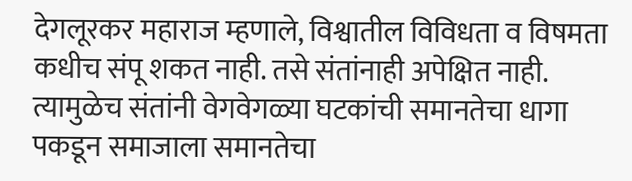देगलूरकर महाराज म्हणाले, विश्वातील विविधता व विषमता कधीच संपू शकत नाही. तसे संतांनाही अपेक्षित नाही. त्यामुळेच संतांनी वेगवेगळ्या घटकांची समानतेचा धागा पकडून समाजाला समानतेचा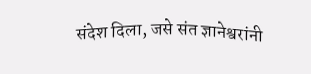संदेश दिला, जसे संत ज्ञानेश्वरांनी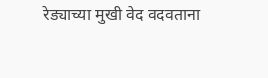रेड्याच्या मुखी वेद वदवताना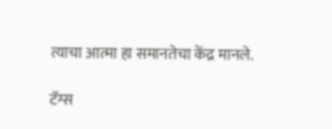त्याचा आत्मा हा समानतेचा केंद्र मानले.

टॅग्स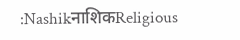:NashikनाशिकReligious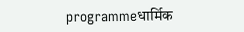programmeधार्मिक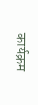कार्यक्रम